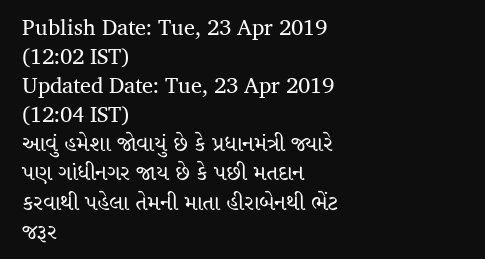Publish Date: Tue, 23 Apr 2019 (12:02 IST)
Updated Date: Tue, 23 Apr 2019 (12:04 IST)
આવું હમેશા જોવાયું છે કે પ્રધાનમંત્રી જ્યારે પણ ગાંધીનગર જાય છે કે પછી મતદાન કરવાથી પહેલા તેમની માતા હીરાબેનથી ભેંટ જરૂર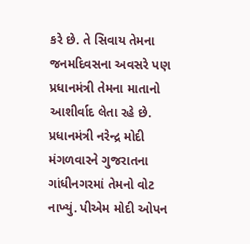કરે છે. તે સિવાય તેમના જનમદિવસના અવસરે પણ પ્રધાનમંત્રી તેમના માતાનો આશીર્વાદ લેતા રહે છે.
પ્રધાનમંત્રી નરેન્દ્ર મોદી મંગળવારને ગુજરાતના ગાંધીનગરમાં તેમનો વોટ નાખ્યું. પીએમ મોદી ઓપન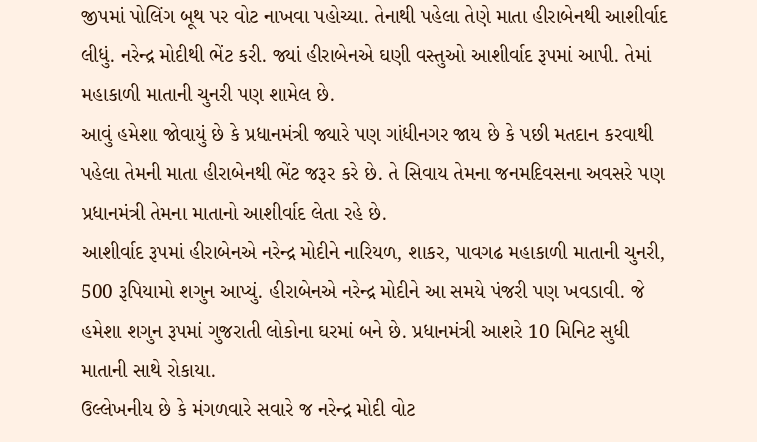જીપમાં પોલિંગ બૂથ પર વોટ નાખવા પહોચ્યા. તેનાથી પહેલા તેણે માતા હીરાબેનથી આશીર્વાદ લીધું. નરેન્દ્ર મોદીથી ભેંટ કરી. જ્યાં હીરાબેનએ ઘણી વસ્તુઓ આશીર્વાદ રૂપમાં આપી. તેમાં મહાકાળી માતાની ચુનરી પણ શામેલ છે.
આવું હમેશા જોવાયું છે કે પ્રધાનમંત્રી જ્યારે પણ ગાંધીનગર જાય છે કે પછી મતદાન કરવાથી પહેલા તેમની માતા હીરાબેનથી ભેંટ જરૂર કરે છે. તે સિવાય તેમના જનમદિવસના અવસરે પણ પ્રધાનમંત્રી તેમના માતાનો આશીર્વાદ લેતા રહે છે.
આશીર્વાદ રૂપમાં હીરાબેનએ નરેન્દ્ર મોદીને નારિયળ, શાકર, પાવગઢ મહાકાળી માતાની ચુનરી, 500 રૂપિયામો શગુન આપ્યું. હીરાબેનએ નરેન્દ્ર મોદીને આ સમયે પંજરી પણ ખવડાવી. જે હમેશા શગુન રૂપમાં ગુજરાતી લોકોના ઘરમાં બને છે. પ્રધાનમંત્રી આશરે 10 મિનિટ સુધી માતાની સાથે રોકાયા.
ઉલ્લેખનીય છે કે મંગળવારે સવારે જ નરેન્દ્ર મોદી વોટ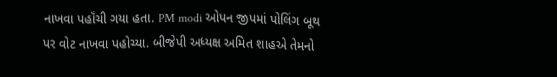નાખવા પહૉંચી ગયા હતા. PM modi ઓપન જીપમાં પોલિંગ બૂથ પર વોટ નાખવા પહોચ્યા. બીજેપી અધ્યક્ષ અમિત શાહએ તેમનો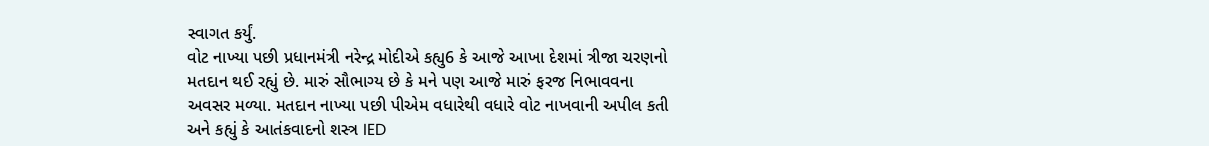સ્વાગત કર્યું.
વોટ નાખ્યા પછી પ્રધાનમંત્રી નરેન્દ્ર મોદીએ કહ્યુ6 કે આજે આખા દેશમાં ત્રીજા ચરણનો મતદાન થઈ રહ્યું છે. મારું સૌભાગ્ય છે કે મને પણ આજે મારું ફરજ નિભાવવના અવસર મળ્યા. મતદાન નાખ્યા પછી પીએમ વધારેથી વધારે વોટ નાખવાની અપીલ કતી અને કહ્યું કે આતંકવાદનો શસ્ત્ર IED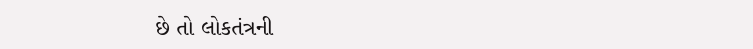છે તો લોકતંત્રની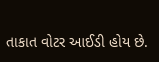તાકાત વોટર આઈડી હોય છે.